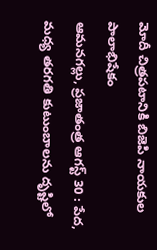మోదీ చిత్రపటానికి బిజెపి నాయకుల పాలాభిషేకం
ఆమనగల్లు, ప్రజాతంత్ర ఆగస్ట్ 30 : పేద, మధ్య తరగతి కుటుంబాలను దృష్టిలో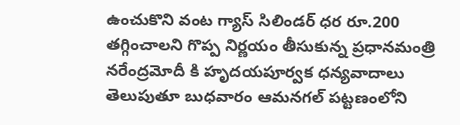ఉంచుకొని వంట గ్యాస్ సిలిండర్ ధర రూ.200 తగ్గించాలని గొప్ప నిర్ణయం తీసుకున్న ప్రధానమంత్రి నరేంద్రమోదీ కి హృదయపూర్వక ధన్యవాదాలు తెలుపుతూ బుధవారం ఆమనగల్ పట్టణంలోని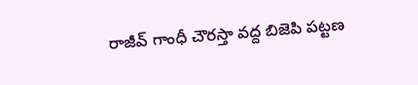రాజీవ్ గాంధీ చౌరస్తా వద్ద బిజెపి పట్టణ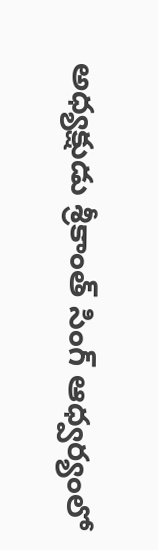అధ్యక్షుడు శ్రీకాంత్ సింగ్ ఆధ్వర్యంలో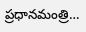ప్రధానమంత్రి…